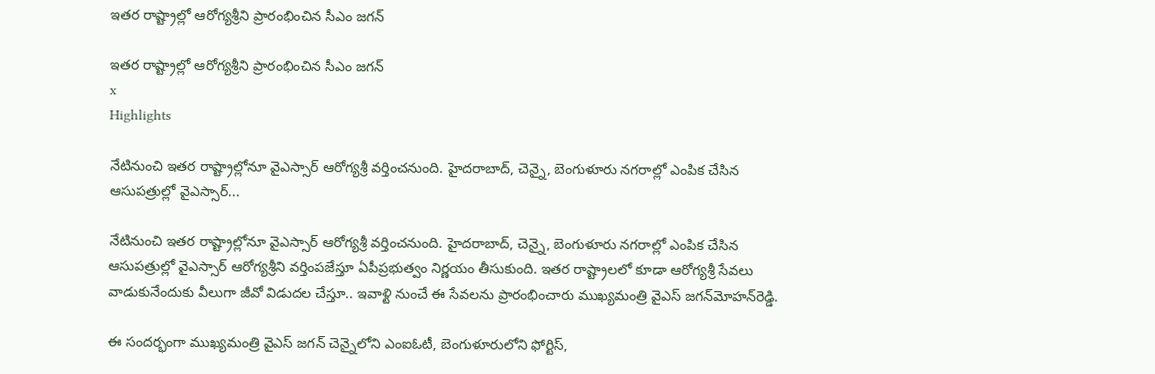ఇతర రాష్ట్రాల్లో ఆరోగ్యశ్రీని ప్రారంభించిన సీఎం జగన్‌

ఇతర రాష్ట్రాల్లో ఆరోగ్యశ్రీని ప్రారంభించిన సీఎం జగన్‌
x
Highlights

నేటినుంచి ఇతర రాష్ట్రాల్లోనూ వైఎస్సార్‌ ఆరోగ్యశ్రీ వర్తించనుంది. హైదరాబాద్, చెన్నై, బెంగుళూరు నగరాల్లో ఎంపిక చేసిన ఆసుపత్రుల్లో వైఎస్సార్‌...

నేటినుంచి ఇతర రాష్ట్రాల్లోనూ వైఎస్సార్‌ ఆరోగ్యశ్రీ వర్తించనుంది. హైదరాబాద్, చెన్నై, బెంగుళూరు నగరాల్లో ఎంపిక చేసిన ఆసుపత్రుల్లో వైఎస్సార్‌ ఆరోగ్యశ్రీని వర్తింపజేస్తూ ఏపీప్రభుత్వం నిర్ణయం తీసుకుంది. ఇతర రాష్ట్రాలలో కూడా ఆరోగ్యశ్రీ సేవలు వాడుకునేందుకు వీలుగా జీవో విడుదల చేస్తూ.. ఇవాళ్టి నుంచే ఈ సేవలను ప్రారంభించారు ముఖ్యమంత్రి వైఎస్‌ జగన్‌మోహన్‌రెడ్డి.

ఈ సందర్భంగా ముఖ్యమంత్రి వైఎస్‌ జగన్‌ చెన్నైలోని ఎంఐఓటీ, బెంగుళూరులోని ఫోర్టిస్,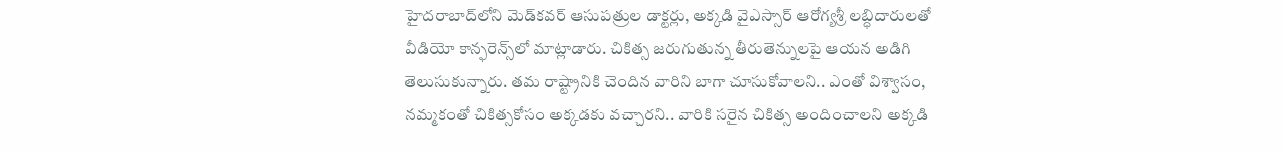హైదరాబాద్‌లోని మెడ్‌కవర్‌ ఆసుపత్రుల డాక్టర్లు, అక్కడి వైఎస్సార్‌ ఆరోగ్యశ్రీ లబ్ధిదారులతో వీడియో కాన్ఫరెన్స్‌లో మాట్లాడారు. చికిత్స జరుగుతున్న తీరుతెన్నులపై ఆయన అడిగి తెలుసుకున్నారు. తమ రాష్ట్రానికి చెందిన వారిని బాగా చూసుకోవాలని.. ఎంతో విశ్వాసం, నమ్మకంతో చికిత్సకోసం అక్కడకు వచ్చారని.. వారికి సరైన చికిత్స అందించాలని అక్కడి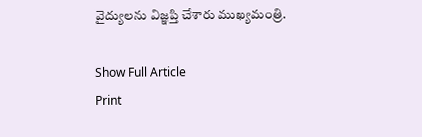వైద్యులను విజ్ఞప్తి చేశారు ముఖ్యమంత్రి.

Show Full Article
Print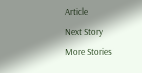Article
Next Story
More Stories